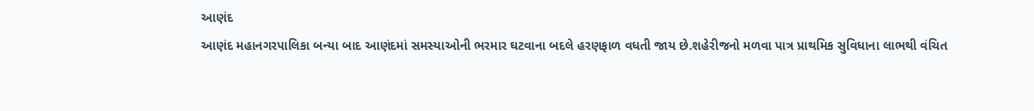આણંદ
આણંદ મહાનગરપાલિકા બન્યા બાદ આણંદમાં સમસ્યાઓની ભરમાર ઘટવાના બદલે હરણફાળ વધતી જાય છે.શહેરીજનો મળવા પાત્ર પ્રાથમિક સુવિધાના લાભથી વંચિત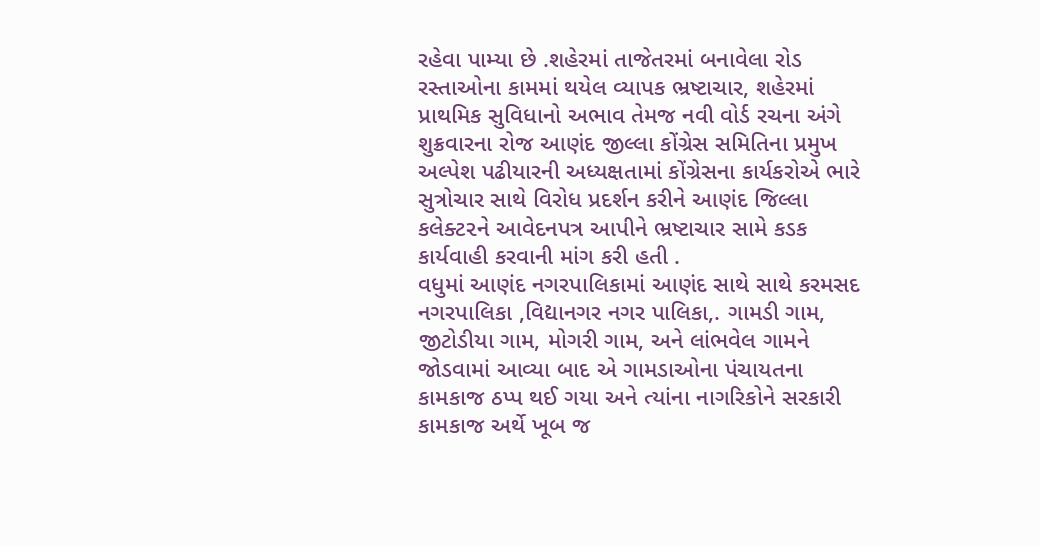રહેવા પામ્યા છે .શહેરમાં તાજેતરમાં બનાવેલા રોડ રસ્તાઓના કામમાં થયેલ વ્યાપક ભ્રષ્ટાચાર, શહેરમાં પ્રાથમિક સુવિધાનો અભાવ તેમજ નવી વોર્ડ રચના અંગે શુક્રવારના રોજ આણંદ જીલ્લા કોંગ્રેસ સમિતિના પ્રમુખ અલ્પેશ પઢીયારની અધ્યક્ષતામાં કોંગ્રેસના કાર્યકરોએ ભારે સુત્રોચાર સાથે વિરોધ પ્રદર્શન કરીને આણંદ જિલ્લા કલેક્ટ૨ને આવેદનપત્ર આપીને ભ્રષ્ટાચાર સામે કડક કાર્યવાહી કરવાની માંગ કરી હતી .
વધુમાં આણંદ નગરપાલિકામાં આણંદ સાથે સાથે કરમસદ નગરપાલિકા ,વિદ્યાનગર નગર પાલિકા,. ગામડી ગામ, જીટોડીયા ગામ, મોગરી ગામ, અને લાંભવેલ ગામને જોડવામાં આવ્યા બાદ એ ગામડાઓના પંચાયતના કામકાજ ઠપ્પ થઈ ગયા અને ત્યાંના નાગરિકોને સરકારી કામકાજ અર્થે ખૂબ જ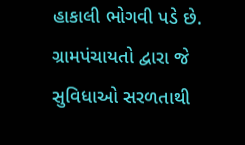હાકાલી ભોગવી પડે છે. ગ્રામપંચાયતો દ્વારા જે સુવિધાઓ સરળતાથી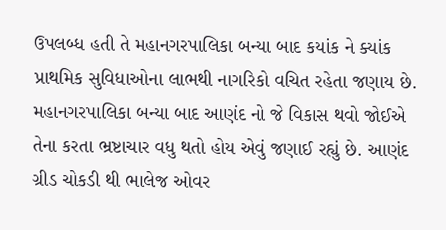ઉપલબ્ધ હતી તે મહાનગરપાલિકા બન્યા બાદ કયાંક ને ક્યાંક પ્રાથમિક સુવિધાઓના લાભથી નાગરિકો વચિત રહેતા જણાય છે.
મહાનગરપાલિકા બન્યા બાદ આણંદ નો જે વિકાસ થવો જોઈએ તેના કરતા ભ્રષ્ટાચાર વધુ થતો હોય એવું જણાઈ રહ્યું છે. આણંદ ગ્રીડ ચોકડી થી ભાલેજ ઓવર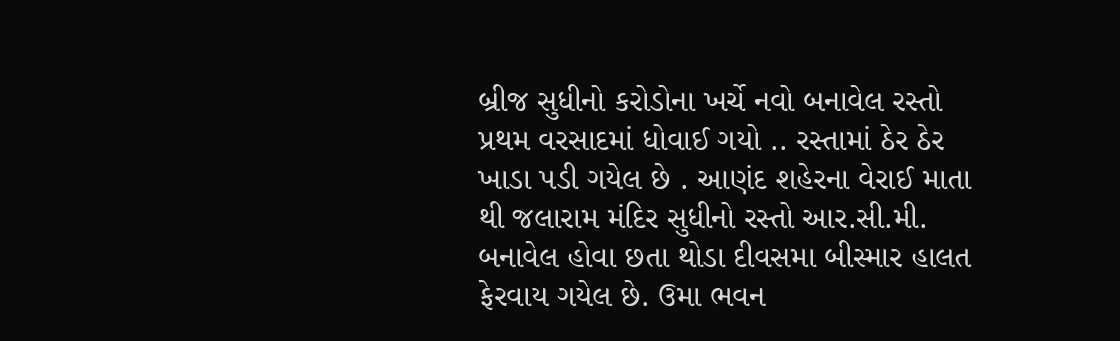બ્રીજ સુધીનો કરોડોના ખર્ચે નવો બનાવેલ રસ્તો પ્રથમ વરસાદમાં ધોવાઈ ગયો .. રસ્તામાં ઠેર ઠેર ખાડા પડી ગયેલ છે . આણંદ શહેરના વેરાઈ માતા થી જલારામ મંદિર સુધીનો રસ્તો આર.સી.મી. બનાવેલ હોવા છતા થોડા દીવસમા બીસ્માર હાલત ફેરવાય ગયેલ છે. ઉમા ભવન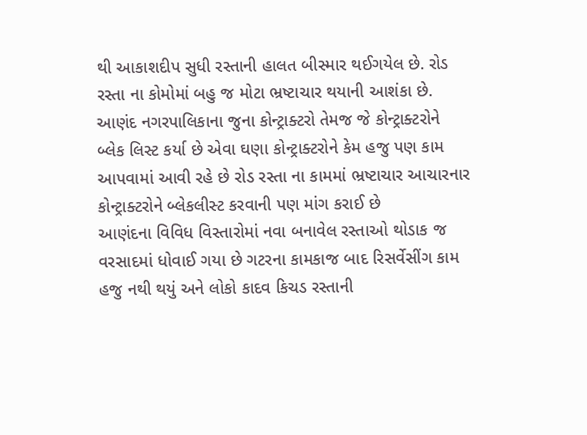થી આકાશદીપ સુધી રસ્તાની હાલત બીસ્માર થઈગયેલ છે. રોડ રસ્તા ના કોમોમાં બહુ જ મોટા ભ્રષ્ટાચાર થયાની આશંકા છે.
આણંદ નગરપાલિકાના જુના કોન્ટ્રાક્ટરો તેમજ જે કોન્ટ્રાક્ટરોને બ્લેક લિસ્ટ કર્યા છે એવા ઘણા કોન્ટ્રાક્ટરોને કેમ હજુ પણ કામ આપવામાં આવી રહે છે રોડ રસ્તા ના કામમાં ભ્રષ્ટાચાર આચારનાર કોન્ટ્રાક્ટરોને બ્લેકલીસ્ટ કરવાની પણ માંગ કરાઈ છે
આણંદના વિવિધ વિસ્તારોમાં નવા બનાવેલ રસ્તાઓ થોડાક જ વરસાદમાં ધોવાઈ ગયા છે ગટરના કામકાજ બાદ રિસર્વેસીંગ કામ હજુ નથી થયું અને લોકો કાદવ કિચડ રસ્તાની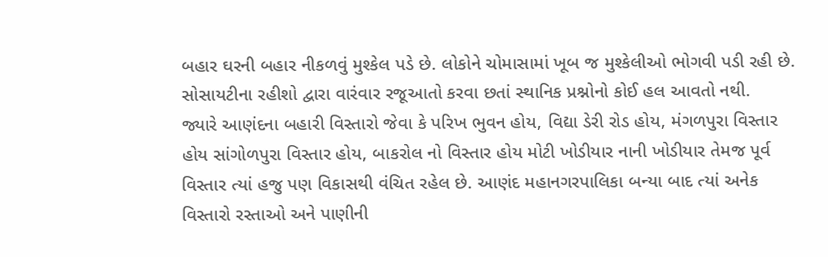બહાર ઘરની બહાર નીકળવું મુશ્કેલ પડે છે. લોકોને ચોમાસામાં ખૂબ જ મુશ્કેલીઓ ભોગવી પડી રહી છે. સોસાયટીના રહીશો દ્વારા વારંવાર રજૂઆતો કરવા છતાં સ્થાનિક પ્રશ્નોનો કોઈ હલ આવતો નથી.
જ્યારે આણંદના બહારી વિસ્તારો જેવા કે પરિખ ભુવન હોય, વિદ્યા ડેરી રોડ હોય, મંગળપુરા વિસ્તાર હોય સાંગોળપુરા વિસ્તાર હોય, બાકરોલ નો વિસ્તાર હોય મોટી ખોડીયાર નાની ખોડીયાર તેમજ પૂર્વ વિસ્તાર ત્યાં હજુ પણ વિકાસથી વંચિત રહેલ છે. આણંદ મહાનગરપાલિકા બન્યા બાદ ત્યાં અનેક વિસ્તારો રસ્તાઓ અને પાણીની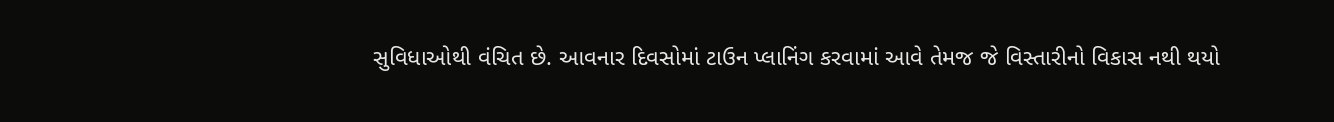સુવિધાઓથી વંચિત છે. આવનાર દિવસોમાં ટાઉન પ્લાનિંગ કરવામાં આવે તેમજ જે વિસ્તારીનો વિકાસ નથી થયો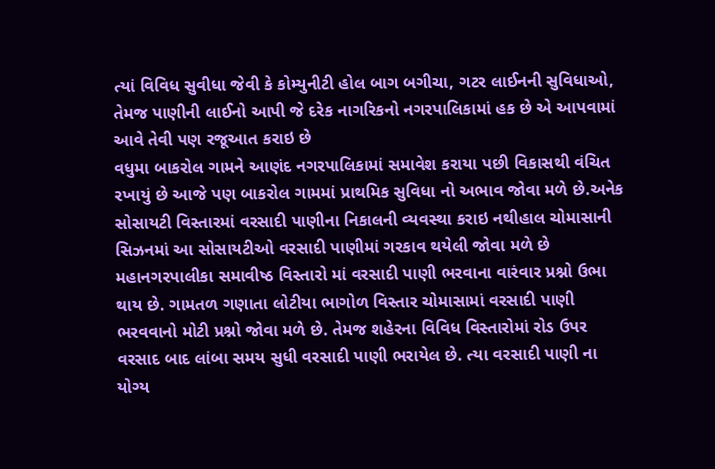ત્યાં વિવિધ સુવીધા જેવી કે કોમ્યુનીટી હોલ બાગ બગીચા, ગટર લાઈનની સુવિધાઓ, તેમજ પાણીની લાઈનો આપી જે દરેક નાગરિકનો નગરપાલિકામાં હક છે એ આપવામાં આવે તેવી પણ રજૂઆત કરાઇ છે
વધુમા બાકરોલ ગામને આણંદ નગરપાલિકામાં સમાવેશ કરાયા પછી વિકાસથી વંચિત રખાયું છે આજે પણ બાકરોલ ગામમાં પ્રાથમિક સુવિધા નો અભાવ જોવા મળે છે.અનેક સોસાયટી વિસ્તારમાં વરસાદી પાણીના નિકાલની વ્યવસ્થા કરાઇ નથીહાલ ચોમાસાની સિઝનમાં આ સોસાયટીઓ વરસાદી પાણીમાં ગરકાવ થયેલી જોવા મળે છે
મહાનગરપાલીકા સમાવીષ્ઠ વિસ્તારો માં વરસાદી પાણી ભરવાના વારંવાર પ્રશ્નો ઉભા થાય છે. ગામતળ ગણાતા લોટીયા ભાગોળ વિસ્તાર ચોમાસામાં વરસાદી પાણી ભરવવાનો મોટી પ્રશ્નો જોવા મળે છે. તેમજ શહેરના વિવિધ વિસ્તારોમાં રોડ ઉપર વરસાદ બાદ લાંબા સમય સુધી વરસાદી પાણી ભરાયેલ છે. ત્યા વરસાદી પાણી ના યોગ્ય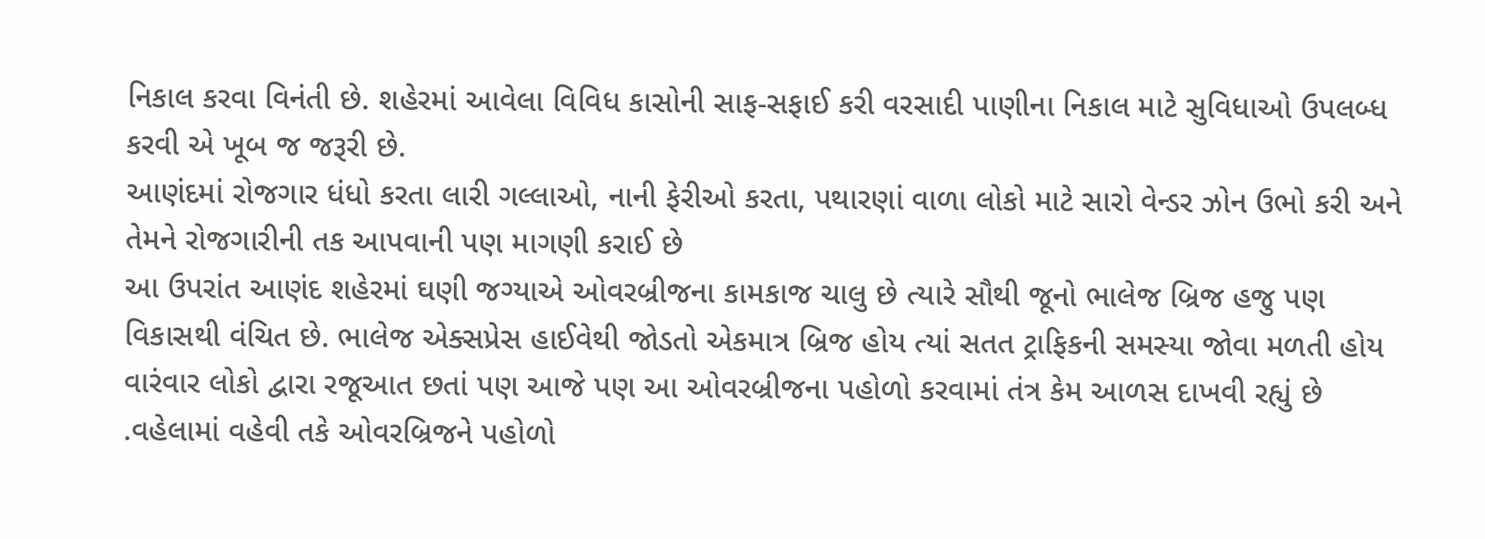નિકાલ કરવા વિનંતી છે. શહેરમાં આવેલા વિવિધ કાસોની સાફ-સફાઈ કરી વરસાદી પાણીના નિકાલ માટે સુવિધાઓ ઉપલબ્ધ કરવી એ ખૂબ જ જરૂરી છે.
આણંદમાં રોજગાર ધંધો કરતા લારી ગલ્લાઓ, નાની ફેરીઓ કરતા, પથારણાં વાળા લોકો માટે સારો વેન્ડર ઝોન ઉભો કરી અને તેમને રોજગારીની તક આપવાની પણ માગણી કરાઈ છે
આ ઉપરાંત આણંદ શહેરમાં ઘણી જગ્યાએ ઓવરબ્રીજના કામકાજ ચાલુ છે ત્યારે સૌથી જૂનો ભાલેજ બ્રિજ હજુ પણ વિકાસથી વંચિત છે. ભાલેજ એક્સપ્રેસ હાઈવેથી જોડતો એકમાત્ર બ્રિજ હોય ત્યાં સતત ટ્રાફિકની સમસ્યા જોવા મળતી હોય વારંવાર લોકો દ્વારા રજૂઆત છતાં પણ આજે પણ આ ઓવરબ્રીજના પહોળો કરવામાં તંત્ર કેમ આળસ દાખવી રહ્યું છે .વહેલામાં વહેવી તકે ઓવરબ્રિજને પહોળો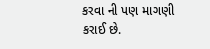કરવા ની પણ માગણી કરાઈ છે.